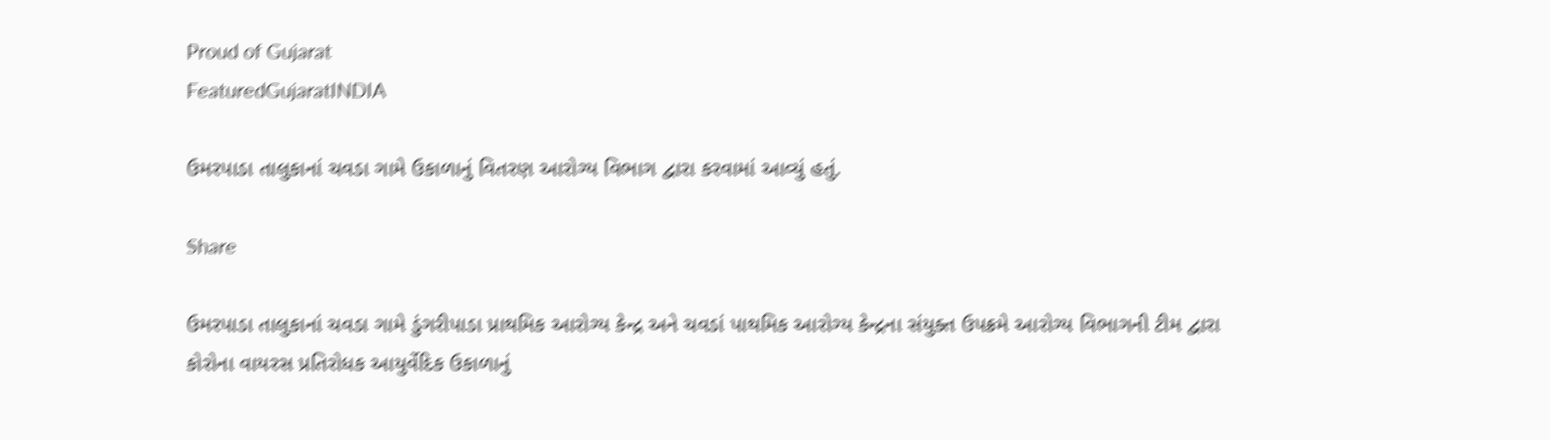Proud of Gujarat
FeaturedGujaratINDIA

ઉમરપાડા તાલુકાનાં ચવડા ગામે ઉકાળાનું વિતરણ આરોગ્ય વિભાગ દ્વારા કરવામાં આવ્યું હતું.

Share

ઉમરપાડા તાલુકાનાં ચવડા ગામે ડુંગરીપાડા પ્રાથમિક આરોગ્ય કેન્દ્ર અને ચવડાં પાથમિક આરોગ્ય કેન્દ્રના સંયુક્ત ઉપક્રમે આરોગ્ય વિભાગની ટીમ દ્વારા કોરોના વાયરસ પ્રતિરોધક આયુર્વેદિક ઉકાળાનું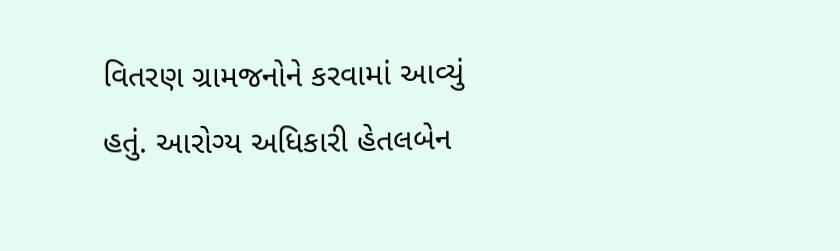વિતરણ ગ્રામજનોને કરવામાં આવ્યું હતું. આરોગ્ય અધિકારી હેતલબેન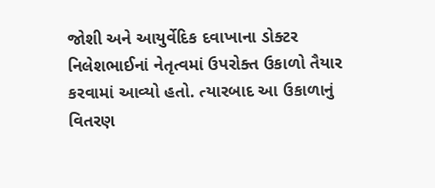જોશી અને આયુર્વેદિક દવાખાના ડોક્ટર નિલેશભાઈનાં નેતૃત્વમાં ઉપરોક્ત ઉકાળો તૈયાર કરવામાં આવ્યો હતો. ત્યારબાદ આ ઉકાળાનું વિતરણ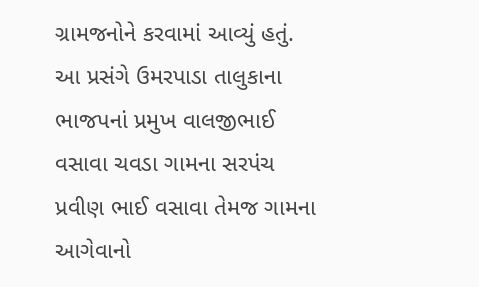ગ્રામજનોને કરવામાં આવ્યું હતું. આ પ્રસંગે ઉમરપાડા તાલુકાના ભાજપનાં પ્રમુખ વાલજીભાઈ વસાવા ચવડા ગામના સરપંચ પ્રવીણ ભાઈ વસાવા તેમજ ગામના આગેવાનો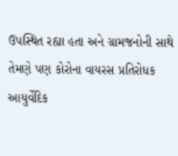ઉપસ્થિત રહ્યા હતા અને ગ્રામજનોની સાથે તેમણે પણ કોરોના વાયરસ પ્રતિરોધક આયુર્વેદિક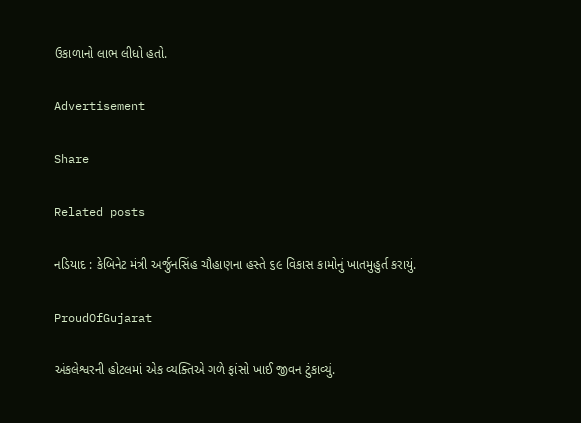ઉકાળાનો લાભ લીધો હતો.

Advertisement

Share

Related posts

નડિયાદ : કેબિનેટ મંત્રી અર્જુનસિંહ ચૌહાણના હસ્તે ૬૯ વિકાસ કામોનું ખાતમુહુર્ત કરાયું.

ProudOfGujarat

અંકલેશ્વરની હોટલમાં એક વ્યક્તિએ ગળે ફાંસો ખાઈ જીવન ટુંકાવ્યું.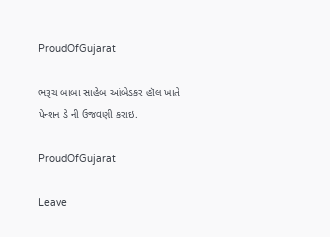ProudOfGujarat

ભરૂચ બાબા સાહેબ આંબેડકર હૉલ ખાતે પેન્શન ડે ની ઉજવણી કરાઇ.

ProudOfGujarat

Leave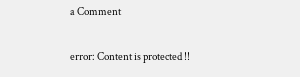a Comment

error: Content is protected !!